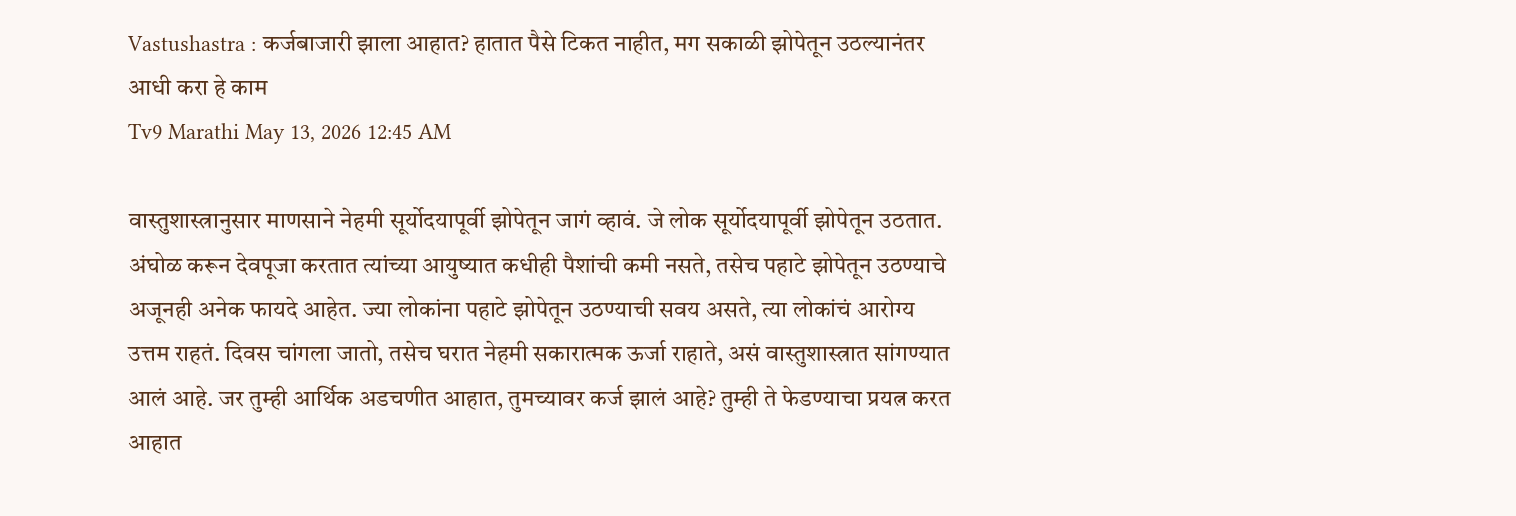Vastushastra : कर्जबाजारी झाला आहात? हातात पैसे टिकत नाहीत, मग सकाळी झोपेतून उठल्यानंतर आधी करा हे काम
Tv9 Marathi May 13, 2026 12:45 AM

वास्तुशास्त्रानुसार माणसाने नेहमी सूर्योदयापूर्वी झोपेतून जागं व्हावं. जे लोक सूर्योदयापूर्वी झोपेतून उठतात. अंघोळ करून देवपूजा करतात त्यांच्या आयुष्यात कधीही पैशांची कमी नसते, तसेच पहाटे झोपेतून उठण्याचे अजूनही अनेक फायदे आहेत. ज्या लोकांना पहाटे झोपेतून उठण्याची सवय असते, त्या लोकांचं आरोग्य उत्तम राहतं. दिवस चांगला जातो, तसेच घरात नेहमी सकारात्मक ऊर्जा राहाते, असं वास्तुशास्त्रात सांगण्यात आलं आहे. जर तुम्ही आर्थिक अडचणीत आहात, तुमच्यावर कर्ज झालं आहे? तुम्ही ते फेडण्याचा प्रयत्न करत आहात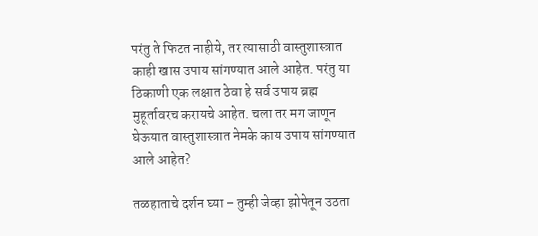परंतु ते फिटत नाहीये, तर त्यासाठी वास्तुशास्त्रात काही खास उपाय सांगण्यात आले आहेत. परंतु या ठिकाणी एक लक्षात ठेवा हे सर्व उपाय ब्रह्म मुहूर्तावरच करायचे आहेत. चला तर मग जाणून घेऊयात वास्तुशास्त्रात नेमके काय उपाय सांगण्यात आले आहेत?

तळहाताचे दर्शन घ्या – तुम्ही जेव्हा झोपेतून उठता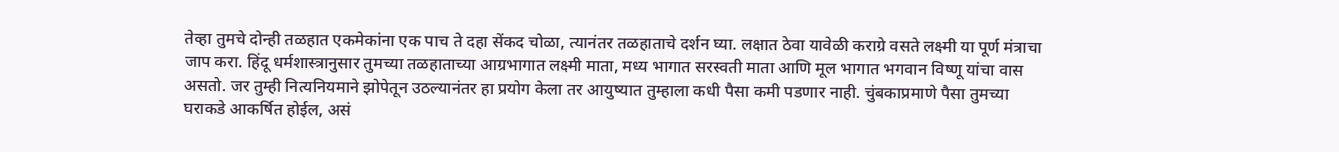तेव्हा तुमचे दोन्ही तळहात एकमेकांना एक पाच ते दहा सेंकद चोळा, त्यानंतर तळहाताचे दर्शन घ्या. लक्षात ठेवा यावेळी कराग्रे वसते लक्ष्मी या पूर्ण मंत्राचा जाप करा. हिंदू धर्मशास्त्रानुसार तुमच्या तळहाताच्या आग्रभागात लक्ष्मी माता, मध्य भागात सरस्वती माता आणि मूल भागात भगवान विष्णू यांचा वास असतो. जर तुम्ही नित्यनियमाने झोपेतून उठल्यानंतर हा प्रयोग केला तर आयुष्यात तुम्हाला कधी पैसा कमी पडणार नाही. चुंबकाप्रमाणे पैसा तुमच्या घराकडे आकर्षित होईल, असं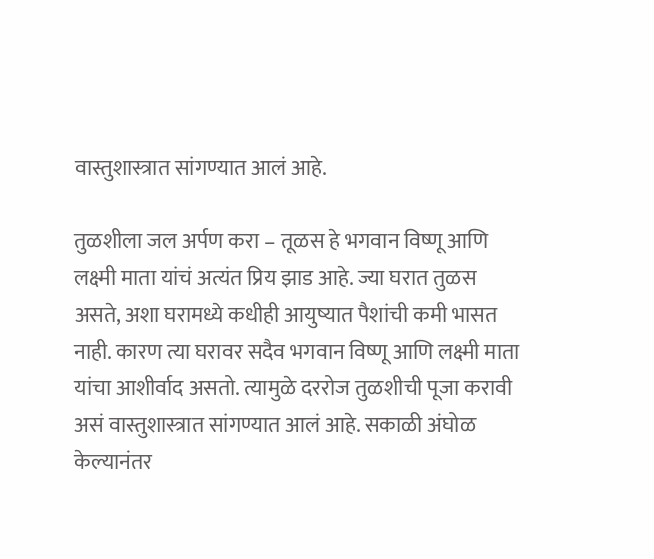वास्तुशास्त्रात सांगण्यात आलं आहे.

तुळशीला जल अर्पण करा – तूळस हे भगवान विष्णू आणि लक्ष्मी माता यांचं अत्यंत प्रिय झाड आहे. ज्या घरात तुळस असते, अशा घरामध्ये कधीही आयुष्यात पैशांची कमी भासत नाही. कारण त्या घरावर सदैव भगवान विष्णू आणि लक्ष्मी माता यांचा आशीर्वाद असतो. त्यामुळे दररोज तुळशीची पूजा करावी असं वास्तुशास्त्रात सांगण्यात आलं आहे. सकाळी अंघोळ केल्यानंतर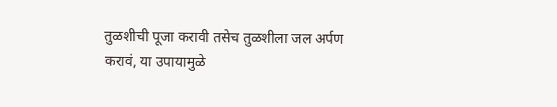तुळशीची पूजा करावी तसेच तुळशीला जल अर्पण करावं, या उपायामुळे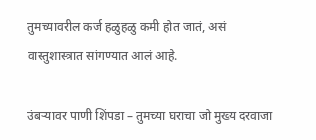तुमच्यावरील कर्ज हळुहळु कमी होत जातं, असं वास्तुशास्त्रात सांगण्यात आलं आहे.

उंबऱ्यावर पाणी शिंपडा – तुमच्या घराचा जो मुख्य दरवाजा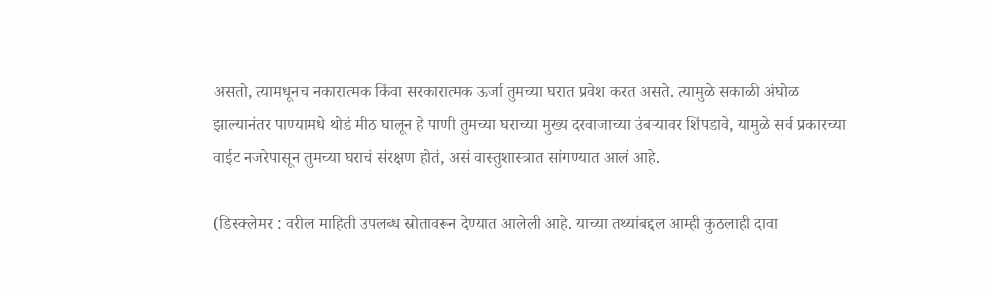असतो, त्यामधूनच नकारात्मक किंवा सरकारात्मक ऊर्जा तुमच्या घरात प्रवेश करत असते. त्यामुळे सकाळी अंघोळ झाल्यानंतर पाण्यामधे थोडं मीठ घालून हे पाणी तुमच्या घराच्या मुख्य दरवाजाच्या उंबऱ्यावर शिंपडावे, यामुळे सर्व प्रकारच्या वाईट नजरेपासून तुमच्या घराचं संरक्षण होतं, असं वास्तुशास्त्रात सांगण्यात आलं आहे.

(डिस्क्लेमर : वरील माहिती उपलब्ध स्रोतावरून देण्यात आलेली आहे. याच्या तथ्यांबद्दल आम्ही कुठलाही दावा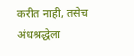करीत नाही, तसेच अंधश्रद्धेला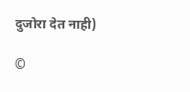दुजोरा देत नाही)

©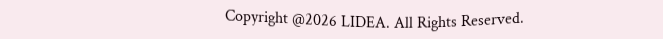Copyright @2026 LIDEA. All Rights Reserved.